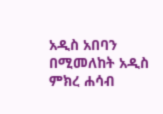አዲስ አበባን በሚመለከት አዲስ ምክረ ሐሳብ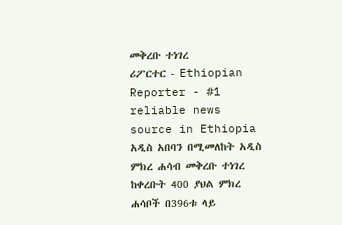መቅረቡ ተነገረ
ሪፖርተር - Ethiopian Reporter - #1 reliable news source in Ethiopia አዲስ አበባን በሚመለከት አዲስ ምክረ ሐሳብ መቅረቡ ተነገረ ከቀረቡት 400 ያህል ምክረ ሐሳቦች በ396ቱ ላይ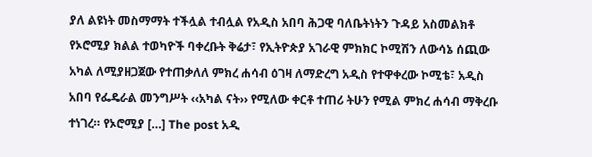ያለ ልዩነት መስማማት ተችሏል ተብሏል የአዲስ አበባ ሕጋዊ ባለቤትነትን ጉዳይ አስመልክቶ የኦሮሚያ ክልል ተወካዮች ባቀረቡት ቅሬታ፣ የኢትዮጵያ አገራዊ ምክክር ኮሚሽን ለውሳኔ ሰጪው አካል ለሚያዘጋጀው የተጠቃለለ ምክረ ሐሳብ ዕገዛ ለማድረግ አዲስ የተዋቀረው ኮሚቴ፣ አዲስ አበባ የፌዴራል መንግሥት ‹‹አካል ናት›› የሚለው ቀርቶ ተጠሪ ትሁን የሚል ምክረ ሐሳብ ማቅረቡ ተነገረ። የኦሮሚያ […] The post አዲ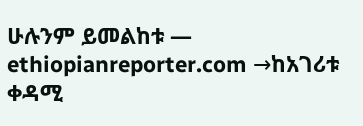ሁሉንም ይመልከቱ — ethiopianreporter.com →ከአገሪቱ ቀዳሚ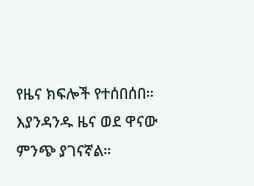የዜና ክፍሎች የተሰበሰበ። እያንዳንዱ ዜና ወደ ዋናው ምንጭ ያገናኛል።